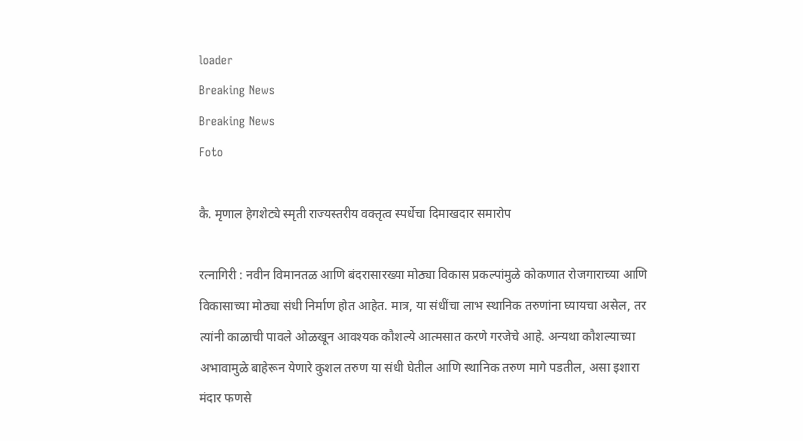loader
Breaking News
Breaking News
Foto

कै. मृणाल हेगशेट्ये स्मृती राज्यस्तरीय वक्तृत्व स्पर्धेचा दिमाखदार समारोप

रत्नागिरी : नवीन विमानतळ आणि बंदरासारख्या मोठ्या विकास प्रकल्पांमुळे कोकणात रोजगाराच्या आणि विकासाच्या मोठ्या संधी निर्माण होत आहेत. मात्र, या संधींचा लाभ स्थानिक तरुणांना घ्यायचा असेल, तर त्यांनी काळाची पावले ओळखून आवश्यक कौशल्ये आत्मसात करणे गरजेचे आहे. अन्यथा कौशल्याच्या अभावामुळे बाहेरून येणारे कुशल तरुण या संधी घेतील आणि स्थानिक तरुण मागे पडतील, असा इशारा मंदार फणसे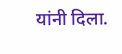यांनी दिला.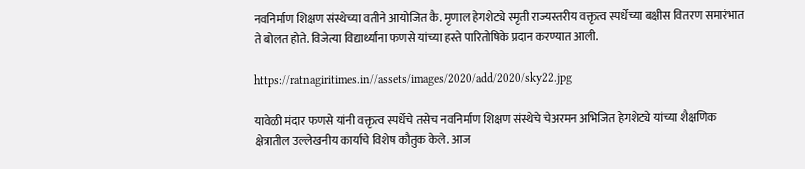नवनिर्माण शिक्षण संस्थेच्या वतीने आयोजित कै. मृणाल हेगशेट्ये स्मृती राज्यस्तरीय वक्तृत्व स्पर्धेच्या बक्षीस वितरण समारंभात ते बोलत होते. विजेत्या विद्यार्थ्यांना फणसे यांच्या हस्ते पारितोषिके प्रदान करण्यात आली.

https://ratnagiritimes.in//assets/images/2020/add/2020/sky22.jpg

यावेळी मंदार फणसे यांनी वक्तृत्व स्पर्धेचे तसेच नवनिर्माण शिक्षण संस्थेचे चेअरमन अभिजित हेगशेट्ये यांच्या शैक्षणिक क्षेत्रातील उल्लेखनीय कार्याचे विशेष कौतुक केले. आज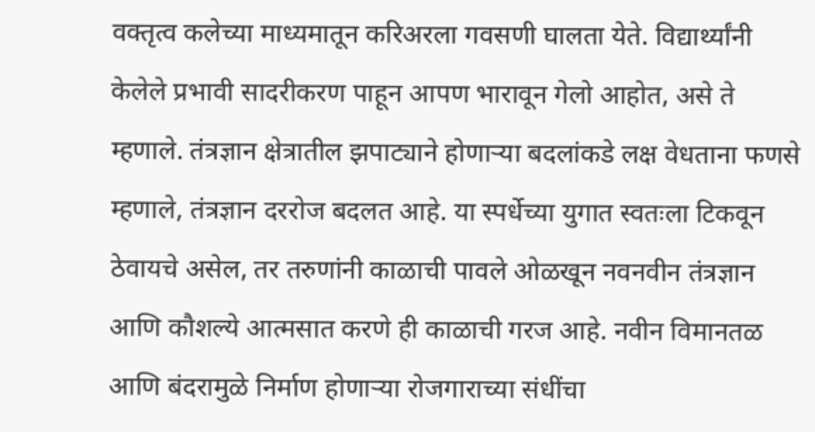वक्तृत्व कलेच्या माध्यमातून करिअरला गवसणी घालता येते. विद्यार्थ्यांनी केलेले प्रभावी सादरीकरण पाहून आपण भारावून गेलो आहोत, असे ते म्हणाले. तंत्रज्ञान क्षेत्रातील झपाट्याने होणाऱ्या बदलांकडे लक्ष वेधताना फणसे म्हणाले, तंत्रज्ञान दररोज बदलत आहे. या स्पर्धेच्या युगात स्वतःला टिकवून ठेवायचे असेल, तर तरुणांनी काळाची पावले ओळखून नवनवीन तंत्रज्ञान आणि कौशल्ये आत्मसात करणे ही काळाची गरज आहे. नवीन विमानतळ आणि बंदरामुळे निर्माण होणाऱ्या रोजगाराच्या संधींचा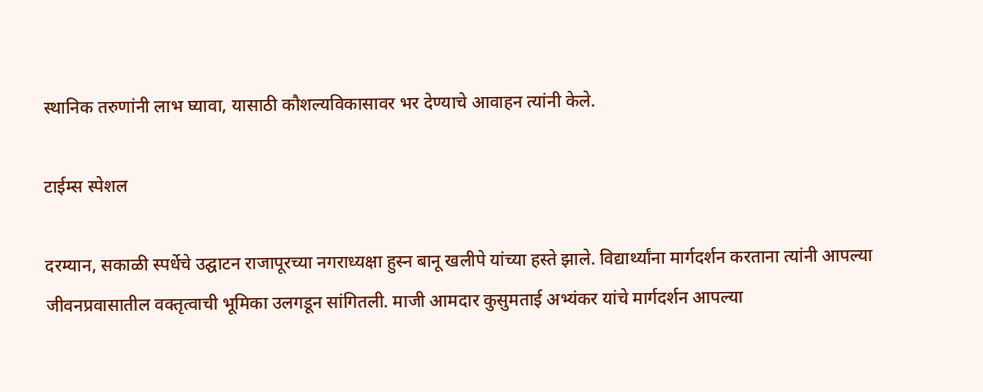स्थानिक तरुणांनी लाभ घ्यावा, यासाठी कौशल्यविकासावर भर देण्याचे आवाहन त्यांनी केले.

टाईम्स स्पेशल

दरम्यान, सकाळी स्पर्धेचे उद्घाटन राजापूरच्या नगराध्यक्षा हुस्न बानू खलीपे यांच्या हस्ते झाले. विद्यार्थ्यांना मार्गदर्शन करताना त्यांनी आपल्या जीवनप्रवासातील वक्तृत्वाची भूमिका उलगडून सांगितली. माजी आमदार कुसुमताई अभ्यंकर यांचे मार्गदर्शन आपल्या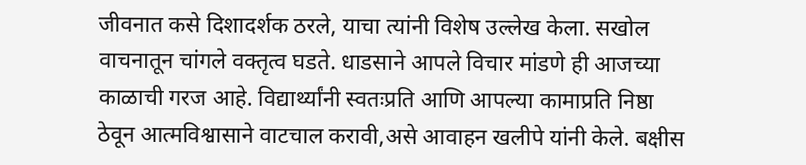जीवनात कसे दिशादर्शक ठरले, याचा त्यांनी विशेष उल्लेख केला. सखोल वाचनातून चांगले वक्तृत्व घडते. धाडसाने आपले विचार मांडणे ही आजच्या काळाची गरज आहे. विद्यार्थ्यांनी स्वतःप्रति आणि आपल्या कामाप्रति निष्ठा ठेवून आत्मविश्वासाने वाटचाल करावी,असे आवाहन खलीपे यांनी केले. बक्षीस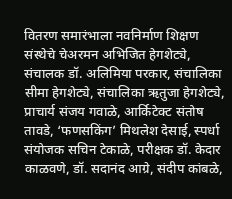वितरण समारंभाला नवनिर्माण शिक्षण संस्थेचे चेअरमन अभिजित हेगशेट्ये, संचालक डॉ. अलिमिया परकार, संचालिका सीमा हेगशेट्ये, संचालिका ऋतुजा हेगशेट्ये, प्राचार्य संजय गवाळे, आर्किटेक्ट संतोष तावडे, ‘फणसकिंग’ मिथलेश देसाई, स्पर्धा संयोजक सचिन टेकाळे, परीक्षक डॉ. केदार काळवणे, डॉ. सदानंद आग्रे, संदीप कांबळे,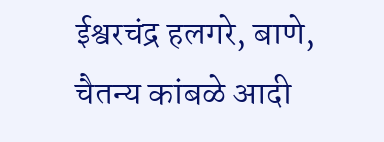ईश्वरचंद्र हलगरे, बाणे, चैतन्य कांबळे आदी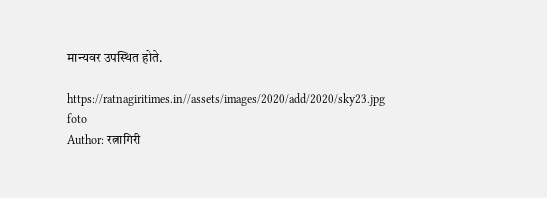मान्यवर उपस्थित होते.

https://ratnagiritimes.in//assets/images/2020/add/2020/sky23.jpg
foto
Author: रत्नागिरी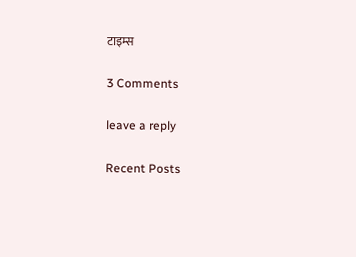टाइम्स

3 Comments

leave a reply

Recent Posts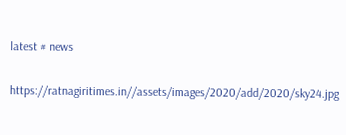latest # news

https://ratnagiritimes.in//assets/images/2020/add/2020/sky24.jpg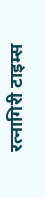रत्नागिरी टाइम्स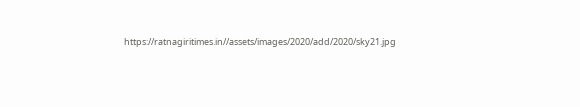https://ratnagiritimes.in//assets/images/2020/add/2020/sky21.jpg